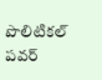పొలిటికల్ పవర్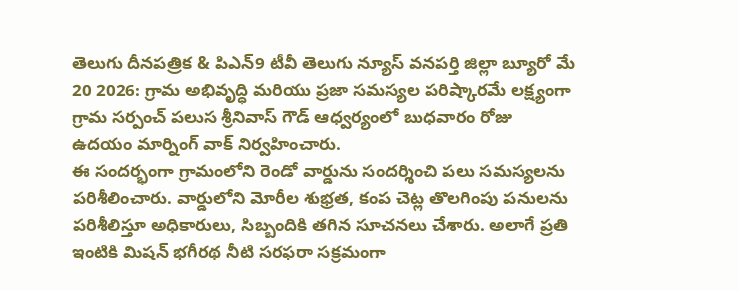తెలుగు దీనపత్రిక & పిఎన్9 టీవీ తెలుగు న్యూస్ వనపర్తి జిల్లా బ్యూరో మే 20 2026: గ్రామ అభివృద్ధి మరియు ప్రజా సమస్యల పరిష్కారమే లక్ష్యంగా గ్రామ సర్పంచ్ పలుస శ్రీనివాస్ గౌడ్ ఆధ్వర్యంలో బుధవారం రోజు ఉదయం మార్నింగ్ వాక్ నిర్వహించారు.
ఈ సందర్భంగా గ్రామంలోని రెండో వార్డును సందర్శించి పలు సమస్యలను పరిశీలించారు. వార్డులోని మోరీల శుభ్రత, కంప చెట్ల తొలగింపు పనులను పరిశీలిస్తూ అధికారులు, సిబ్బందికి తగిన సూచనలు చేశారు. అలాగే ప్రతి ఇంటికి మిషన్ భగీరథ నీటి సరఫరా సక్రమంగా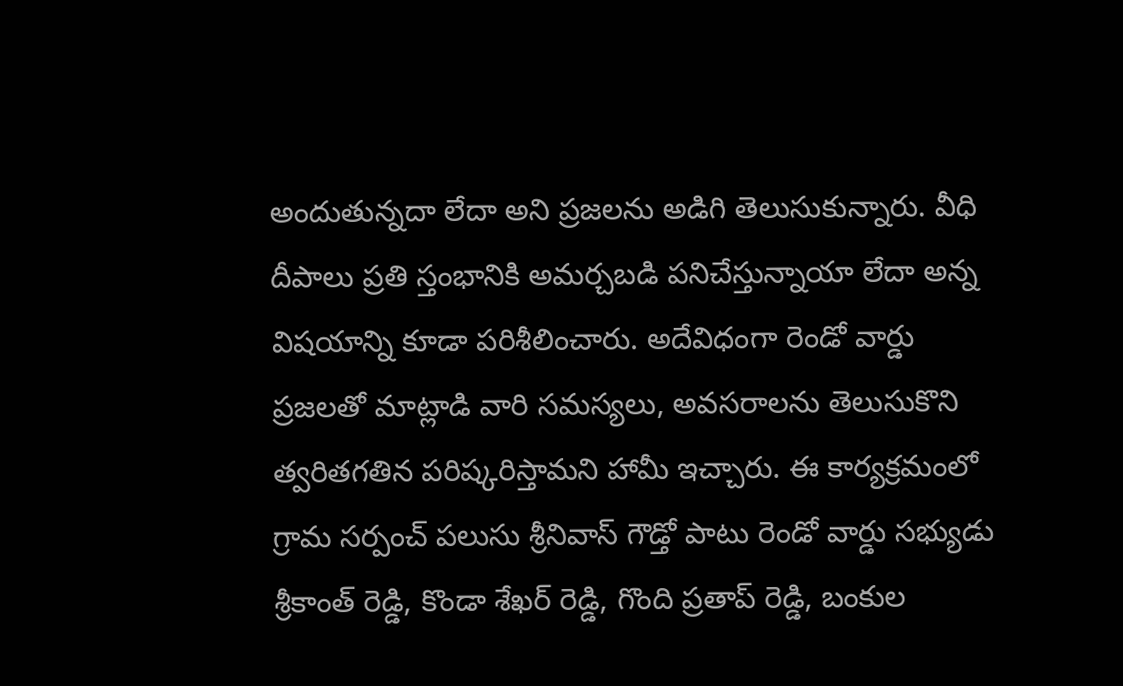అందుతున్నదా లేదా అని ప్రజలను అడిగి తెలుసుకున్నారు. వీధి దీపాలు ప్రతి స్తంభానికి అమర్చబడి పనిచేస్తున్నాయా లేదా అన్న విషయాన్ని కూడా పరిశీలించారు. అదేవిధంగా రెండో వార్డు ప్రజలతో మాట్లాడి వారి సమస్యలు, అవసరాలను తెలుసుకొని త్వరితగతిన పరిష్కరిస్తామని హామీ ఇచ్చారు. ఈ కార్యక్రమంలో గ్రామ సర్పంచ్ పలుసు శ్రీనివాస్ గౌడ్తో పాటు రెండో వార్డు సభ్యుడు శ్రీకాంత్ రెడ్డి, కొండా శేఖర్ రెడ్డి, గొంది ప్రతాప్ రెడ్డి, బంకుల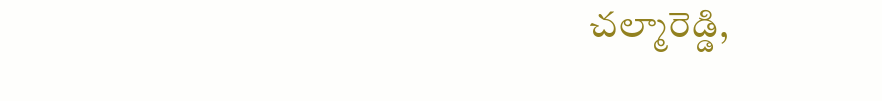చల్మారెడ్డి,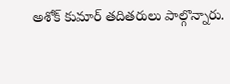అశోక్ కుమార్ తదితరులు పాల్గొన్నారు.